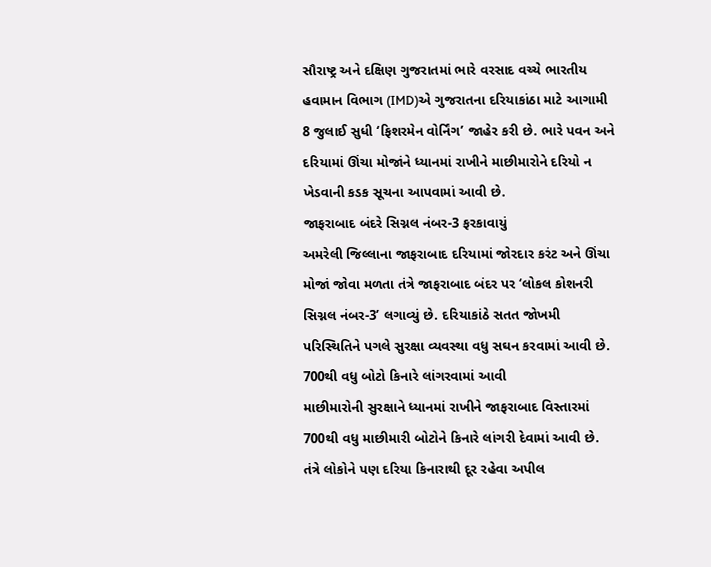સૌરાષ્ટ્ર અને દક્ષિણ ગુજરાતમાં ભારે વરસાદ વચ્ચે ભારતીય હવામાન વિભાગ (IMD)એ ગુજરાતના દરિયાકાંઠા માટે આગામી 8 જુલાઈ સુધી ‘ફિશરમેન વોર્નિંગ’ જાહેર કરી છે. ભારે પવન અને દરિયામાં ઊંચા મોજાંને ધ્યાનમાં રાખીને માછીમારોને દરિયો ન ખેડવાની કડક સૂચના આપવામાં આવી છે.
જાફરાબાદ બંદરે સિગ્નલ નંબર-3 ફરકાવાયું
અમરેલી જિલ્લાના જાફરાબાદ દરિયામાં જોરદાર કરંટ અને ઊંચા મોજાં જોવા મળતા તંત્રે જાફરાબાદ બંદર પર ‘લોકલ કોશનરી સિગ્નલ નંબર-3’ લગાવ્યું છે. દરિયાકાંઠે સતત જોખમી પરિસ્થિતિને પગલે સુરક્ષા વ્યવસ્થા વધુ સઘન કરવામાં આવી છે.
700થી વધુ બોટો કિનારે લાંગરવામાં આવી
માછીમારોની સુરક્ષાને ધ્યાનમાં રાખીને જાફરાબાદ વિસ્તારમાં 700થી વધુ માછીમારી બોટોને કિનારે લાંગરી દેવામાં આવી છે. તંત્રે લોકોને પણ દરિયા કિનારાથી દૂર રહેવા અપીલ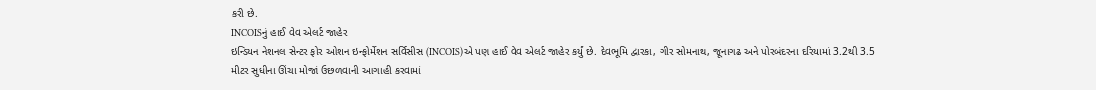કરી છે.
INCOISનું હાઈ વેવ એલર્ટ જાહેર
ઇન્ડિયન નેશનલ સેન્ટર ફોર ઓશન ઇન્ફોર્મેશન સર્વિસીસ (INCOIS)એ પણ હાઈ વેવ એલર્ટ જાહેર કર્યું છે. દેવભૂમિ દ્વારકા, ગીર સોમનાથ, જૂનાગઢ અને પોરબંદરના દરિયામાં 3.2થી 3.5 મીટર સુધીના ઊંચા મોજાં ઉછળવાની આગાહી કરવામાં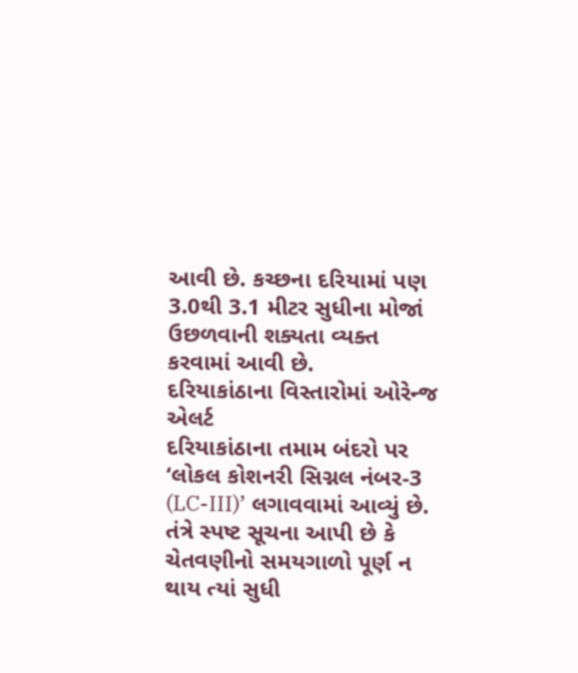આવી છે. કચ્છના દરિયામાં પણ 3.0થી 3.1 મીટર સુધીના મોજાં ઉછળવાની શક્યતા વ્યક્ત કરવામાં આવી છે.
દરિયાકાંઠાના વિસ્તારોમાં ઓરેન્જ એલર્ટ
દરિયાકાંઠાના તમામ બંદરો પર ‘લોકલ કોશનરી સિગ્નલ નંબર-3 (LC-III)’ લગાવવામાં આવ્યું છે. તંત્રે સ્પષ્ટ સૂચના આપી છે કે ચેતવણીનો સમયગાળો પૂર્ણ ન થાય ત્યાં સુધી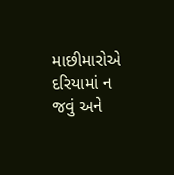માછીમારોએ દરિયામાં ન જવું અને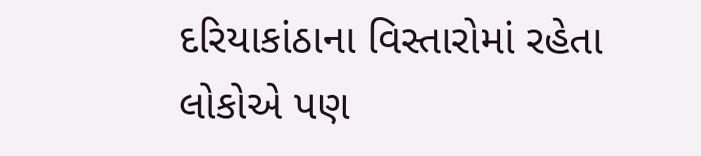દરિયાકાંઠાના વિસ્તારોમાં રહેતા લોકોએ પણ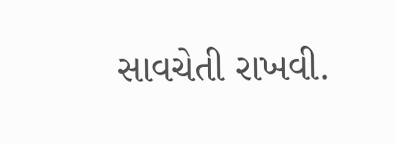સાવચેતી રાખવી.